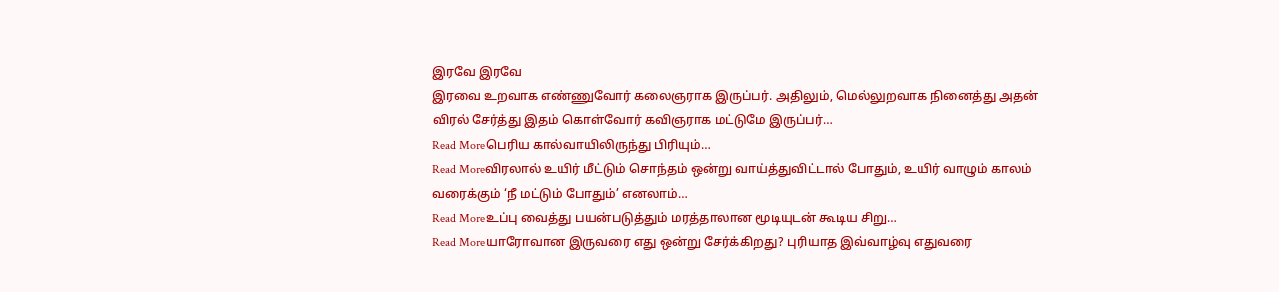இரவே இரவே
இரவை உறவாக எண்ணுவோர் கலைஞராக இருப்பர். அதிலும், மெல்லுறவாக நினைத்து அதன் விரல் சேர்த்து இதம் கொள்வோர் கவிஞராக மட்டுமே இருப்பர்…
Read Moreபெரிய கால்வாயிலிருந்து பிரியும்…
Read Moreவிரலால் உயிர் மீட்டும் சொந்தம் ஒன்று வாய்த்துவிட்டால் போதும், உயிர் வாழும் காலம் வரைக்கும் ‘நீ மட்டும் போதும்’ எனலாம்…
Read Moreஉப்பு வைத்து பயன்படுத்தும் மரத்தாலான மூடியுடன் கூடிய சிறு…
Read Moreயாரோவான இருவரை எது ஒன்று சேர்க்கிறது? புரியாத இவ்வாழ்வு எதுவரை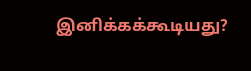இனிக்கக்கூடியது?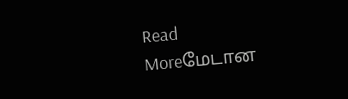Read Moreமேடான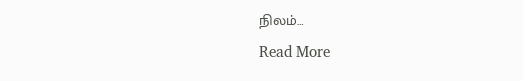நிலம்…
Read More